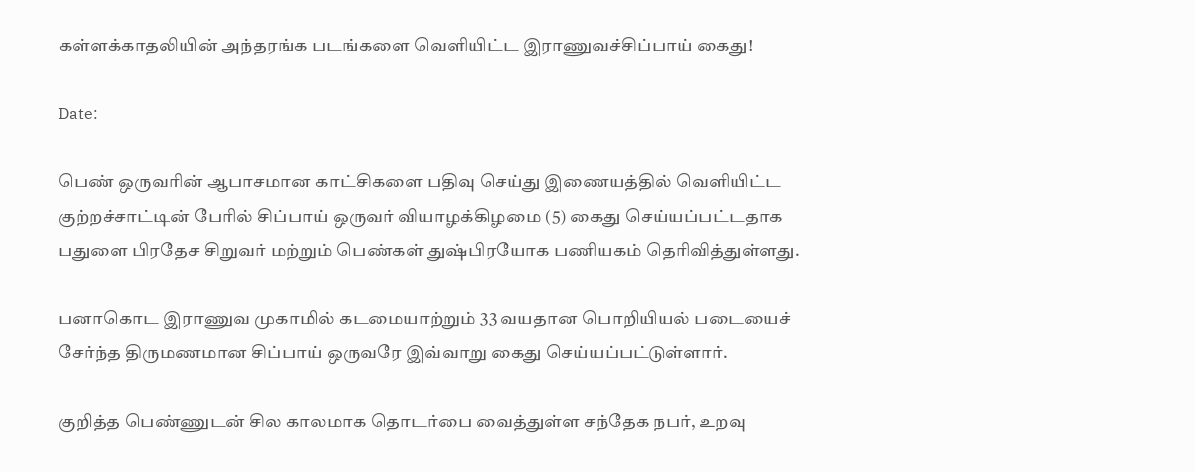கள்ளக்காதலியின் அந்தரங்க படங்களை வெளியிட்ட இராணுவச்சிப்பாய் கைது!

Date:

பெண் ஒருவரின் ஆபாசமான காட்சிகளை பதிவு செய்து இணையத்தில் வெளியிட்ட குற்றச்சாட்டின் பேரில் சிப்பாய் ஒருவர் வியாழக்கிழமை (5) கைது செய்யப்பட்டதாக பதுளை பிரதேச சிறுவர் மற்றும் பெண்கள் துஷ்பிரயோக பணியகம் தெரிவித்துள்ளது.

பனாகொட இராணுவ முகாமில் கடமையாற்றும் 33 வயதான பொறியியல் படையைச் சேர்ந்த திருமணமான சிப்பாய் ஒருவரே இவ்வாறு கைது செய்யப்பட்டுள்ளார்.

குறித்த பெண்ணுடன் சில காலமாக தொடர்பை வைத்துள்ள சந்தேக நபர், உறவு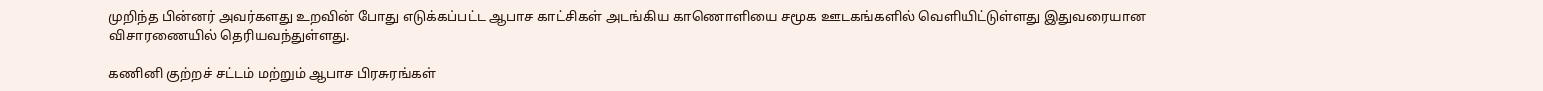முறிந்த பின்னர் அவர்களது உறவின் போது எடுக்கப்பட்ட ஆபாச காட்சிகள் அடங்கிய காணொளியை சமூக ஊடகங்களில் வெளியிட்டுள்ளது இதுவரையான விசாரணையில் தெரியவந்துள்ளது.

கணினி குற்றச் சட்டம் மற்றும் ஆபாச பிரசுரங்கள்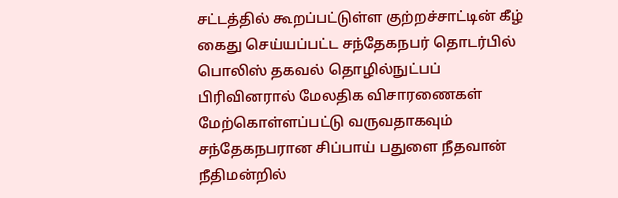சட்டத்தில் கூறப்பட்டுள்ள குற்றச்சாட்டின் கீழ் கைது செய்யப்பட்ட சந்தேகநபர் தொடர்பில் பொலிஸ் தகவல் தொழில்நுட்பப் பிரிவினரால் மேலதிக விசாரணைகள் மேற்கொள்ளப்பட்டு வருவதாகவும் சந்தேகநபரான சிப்பாய் பதுளை நீதவான் நீதிமன்றில்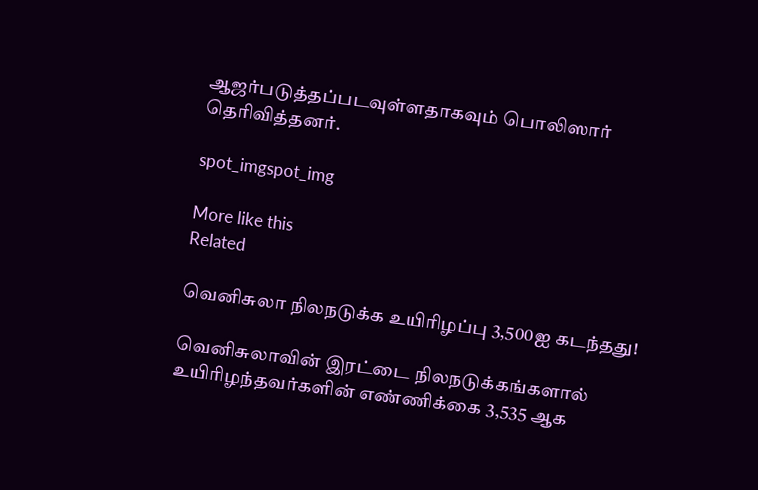ஆஜர்படுத்தப்படவுள்ளதாகவும் பொலிஸார் தெரிவித்தனர்.

spot_imgspot_img

More like this
Related

வெனிசுலா நிலநடுக்க உயிரிழப்பு 3,500ஐ கடந்தது!

வெனிசுலாவின் இரட்டை நிலநடுக்கங்களால் உயிரிழந்தவர்களின் எண்ணிக்கை 3,535 ஆக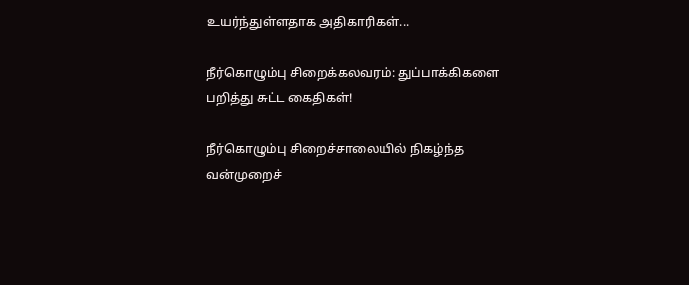உயர்ந்துள்ளதாக அதிகாரிகள்...

நீர்கொழும்பு சிறைக்கலவரம்: துப்பாக்கிகளை பறித்து சுட்ட கைதிகள்!

நீர்கொழும்பு சிறைச்சாலையில் நிகழ்ந்த வன்முறைச்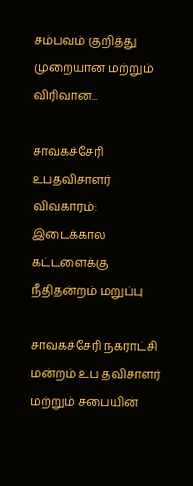சம்பவம் குறித்து முறையான மற்றும் விரிவான...

சாவகச்சேரி உபதவிசாளர் விவகாரம்: இடைக்கால கட்டளைக்கு நீதிதன்றம் மறுப்பு

சாவகச்சேரி நகராட்சி மன்றம் உப தவிசாளர் மற்றும் சபையின்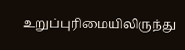உறுப்புரிமையிலிருந்து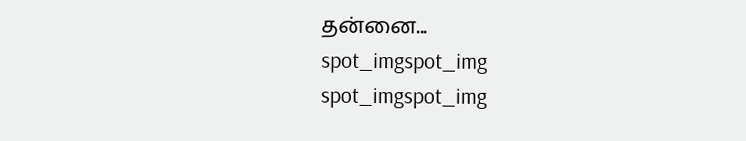தன்னை...
spot_imgspot_img
spot_imgspot_img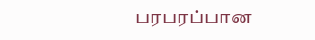பரபரப்பான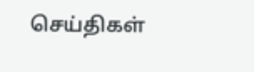செய்திகள்